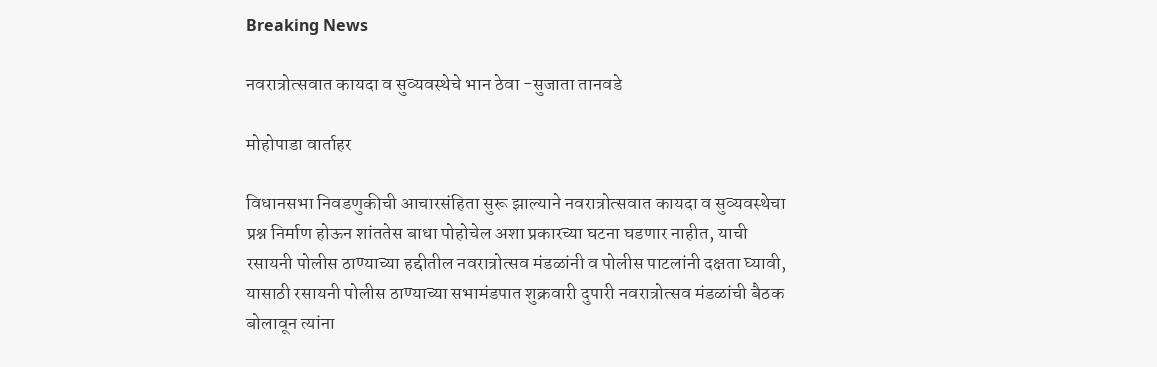Breaking News

नवरात्रोत्सवात कायदा व सुव्यवस्थेचे भान ठेवा -सुजाता तानवडे

मोहोपाडा वार्ताहर

विधानसभा निवडणुकीची आचारसंहिता सुरू झाल्याने नवरात्रोत्सवात कायदा व सुव्यवस्थेचा प्रश्न निर्माण होऊन शांततेस बाधा पोहोचेल अशा प्रकारच्या घटना घडणार नाहीत, याची रसायनी पोलीस ठाण्याच्या हद्दीतील नवरात्रोत्सव मंडळांनी व पोलीस पाटलांनी दक्षता घ्यावी, यासाठी रसायनी पोलीस ठाण्याच्या सभामंडपात शुक्रवारी दुपारी नवरात्रोत्सव मंडळांची बैठक बोलावून त्यांना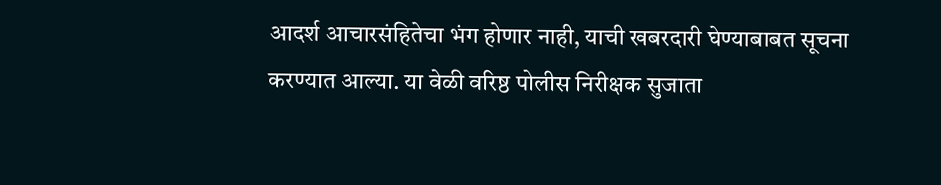आदर्श आचारसंहितेचा भंग होणार नाही, याची खबरदारी घेण्याबाबत सूचना करण्यात आल्या. या वेळी वरिष्ठ पोलीस निरीक्षक सुजाता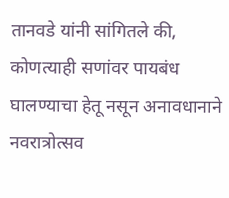तानवडे यांनी सांगितले की, कोणत्याही सणांवर पायबंध घालण्याचा हेतू नसून अनावधानाने नवरात्रोत्सव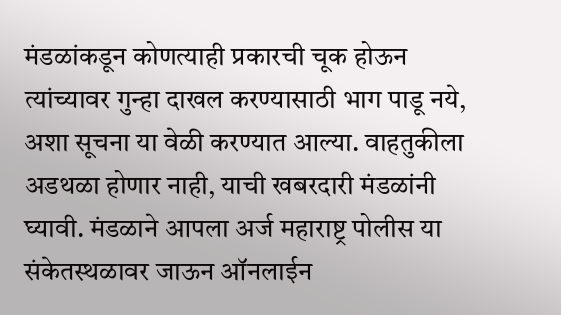मंडळांकडून कोणत्याही प्रकारची चूक होऊन त्यांच्यावर गुन्हा दाखल करण्यासाठी भाग पाडू नये, अशा सूचना या वेळी करण्यात आल्या. वाहतुकीला अडथळा होणार नाही, याची खबरदारी मंडळांनी घ्यावी. मंडळाने आपला अर्ज महाराष्ट्र पोलीस या संकेतस्थळावर जाऊन ऑनलाईन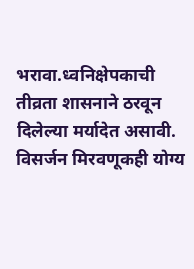भरावा.ध्वनिक्षेपकाची तीव्रता शासनाने ठरवून दिलेल्या मर्यादेत असावी. विसर्जन मिरवणूकही योग्य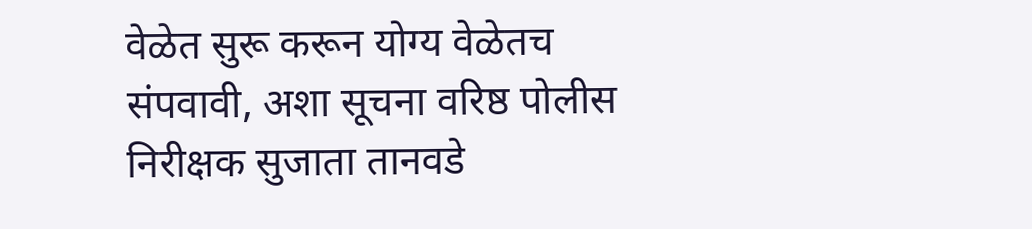वेळेत सुरू करून योग्य वेळेतच संपवावी, अशा सूचना वरिष्ठ पोलीस निरीक्षक सुजाता तानवडे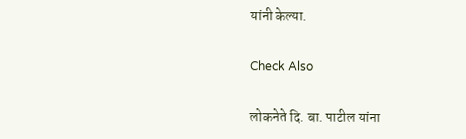यांनी केल्या.

Check Also

लोकनेते दि. बा. पाटील यांना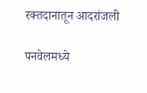रक्तदानातून आदरांजली

पनवेलमध्ये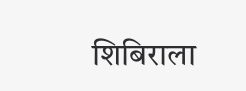शिबिराला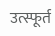उत्स्फूर्त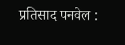प्रतिसाद पनवेल :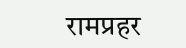रामप्रहर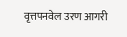वृत्तपनवेल उरण आगरी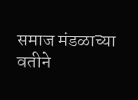समाज मंडळाच्या वतीने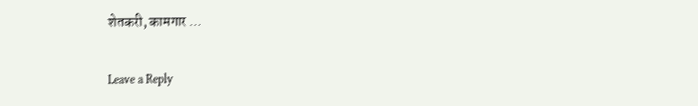शेतकरी, कामगार …

Leave a Reply